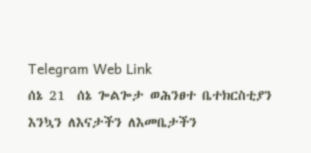Telegram Web Link
ሰኔ 21  ሰኔ ጐልጐታ ወሕንፀተ ቤተክርስቲያን
እንኳን ለእናታችን ለእመቤታችን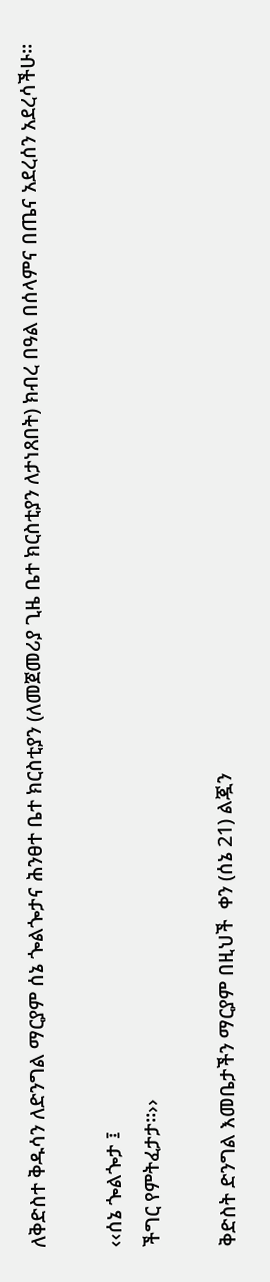ለቅድስተ ቅዱሳን ለድንግል ማርያም ሰኔ ጐልጐታና ሕንፀተ ቤተ ክርስቲያን (ለመጀመሪያ ጊዜ ቤተ ክርስቲያን ለታነጸበት) ክብረ በዓል በሰላምና በጤና አደረሰን አደረሳችሁ፡፡

‹‹ሰኔ ጐልጐታ ፤
ችግር የምትፈታታ፡፡››

ቅድስት ድንግል እመቤታችን ማርያም በዚህች  ቀን (ሰኔ 21) ልጇን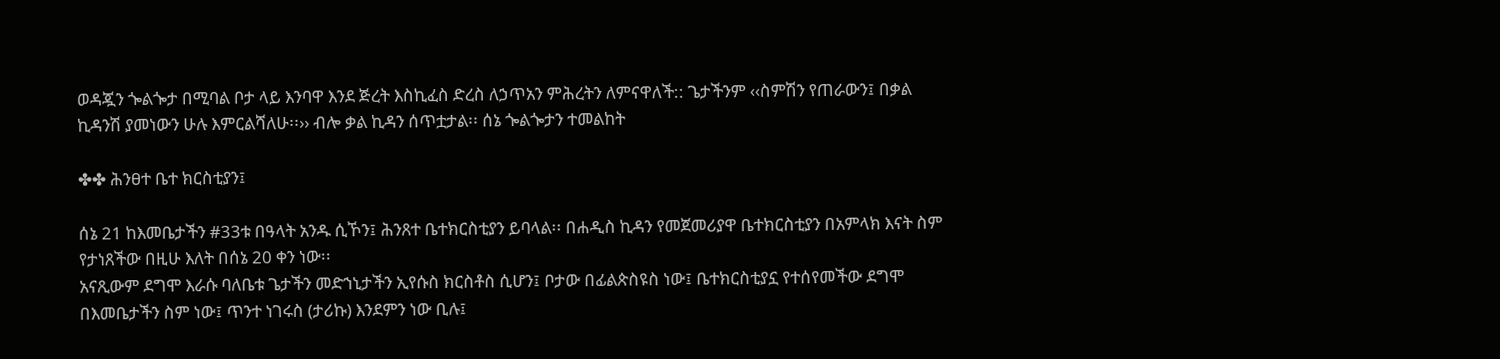ወዳጇን ጐልጐታ በሚባል ቦታ ላይ እንባዋ እንደ ጅረት እስኪፈስ ድረስ ለኃጥአን ምሕረትን ለምናዋለች:: ጌታችንም ‹‹ስምሽን የጠራውን፤ በቃል ኪዳንሽ ያመነውን ሁሉ እምርልሻለሁ፡፡›› ብሎ ቃል ኪዳን ሰጥቷታል፡፡ ሰኔ ጐልጐታን ተመልከት

✤✤ ሕንፀተ ቤተ ክርስቲያን፤

ሰኔ 21 ከእመቤታችን #33ቱ በዓላት አንዱ ሲኾን፤ ሕንጸተ ቤተክርስቲያን ይባላል፡፡ በሐዲስ ኪዳን የመጀመሪያዋ ቤተክርስቲያን በአምላክ እናት ስም የታነጸችው በዚሁ እለት በሰኔ 20 ቀን ነው፡፡
አናጺውም ደግሞ እራሱ ባለቤቱ ጌታችን መድኀኒታችን ኢየሱስ ክርስቶስ ሲሆን፤ ቦታው በፊልጵስዩስ ነው፤ ቤተክርስቲያኗ የተሰየመችው ደግሞ በእመቤታችን ስም ነው፤ ጥንተ ነገሩስ (ታሪኩ) እንደምን ነው ቢሉ፤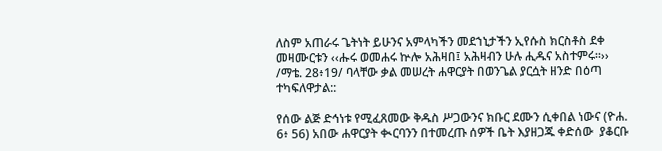ለስም አጠራሩ ጌትነት ይሁንና አምላካችን መደኀኒታችን ኢየሱስ ክርስቶስ ደቀ መዛሙርቱን ‹‹ሑሩ ወመሐሩ ኵሎ አሕዛበ፤ አሕዛብን ሁሉ ሒዱና አስተምሩ፡፡›› /ማቴ. 28፥19/ ባላቸው ቃል መሠረት ሐዋርያት በወንጌል ያርሷት ዘንድ በዕጣ ተካፍለዋታል::

የሰው ልጅ ድኅነቱ የሚፈጸመው ቅዱስ ሥጋውንና ክቡር ደሙን ሲቀበል ነውና (ዮሐ. 6፥ 56) አበው ሐዋርያት ቊርባንን በተመረጡ ሰዎች ቤት እያዘጋጁ ቀድሰው  ያቆርቡ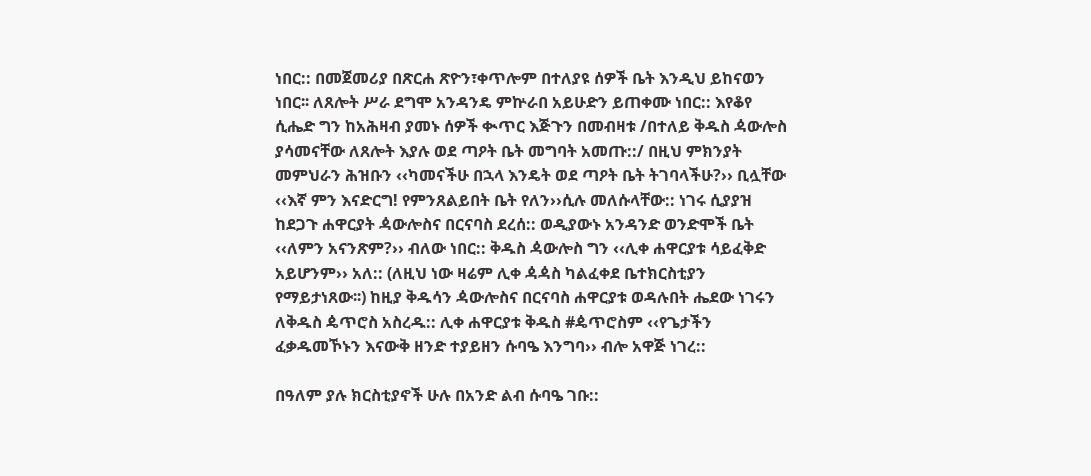ነበር:: በመጀመሪያ በጽርሐ ጽዮን፣ቀጥሎም በተለያዩ ሰዎች ቤት እንዲህ ይከናወን ነበር፡፡ ለጸሎት ሥራ ደግሞ አንዳንዴ ምኵራበ አይሁድን ይጠቀሙ ነበር:: እየቆየ ሲሔድ ግን ከአሕዛብ ያመኑ ሰዎች ቊጥር እጅጉን በመብዛቱ /በተለይ ቅዱስ ዻውሎስ ያሳመናቸው ለጸሎት እያሉ ወደ ጣዖት ቤት መግባት አመጡ::/ በዚህ ምክንያት መምህራን ሕዝቡን ‹‹ካመናችሁ በኋላ እንዴት ወደ ጣዖት ቤት ትገባላችሁ?›› ቢሏቸው ‹‹እኛ ምን እናድርግ! የምንጸልይበት ቤት የለን››ሲሉ መለሱላቸው:: ነገሩ ሲያያዝ ከደጋጉ ሐዋርያት ዻውሎስና በርናባስ ደረሰ:: ወዲያውኑ አንዳንድ ወንድሞች ቤት ‹‹ለምን አናንጽም?›› ብለው ነበር:: ቅዱስ ዻውሎስ ግን ‹‹ሊቀ ሐዋርያቱ ሳይፈቅድ አይሆንም›› አለ:: (ለዚህ ነው ዛሬም ሊቀ ዻዻስ ካልፈቀደ ቤተክርስቲያን የማይታነጸው፡፡) ከዚያ ቅዱሳን ዻውሎስና በርናባስ ሐዋርያቱ ወዳሉበት ሔደው ነገሩን ለቅዱስ ዼጥሮስ አስረዱ:: ሊቀ ሐዋርያቱ ቅዱስ #ዼጥሮስም ‹‹የጌታችን ፈቃዱመኾኑን እናውቅ ዘንድ ተያይዘን ሱባዔ እንግባ›› ብሎ አዋጅ ነገረ::

በዓለም ያሉ ክርስቲያኖች ሁሉ በአንድ ልብ ሱባዔ ገቡ::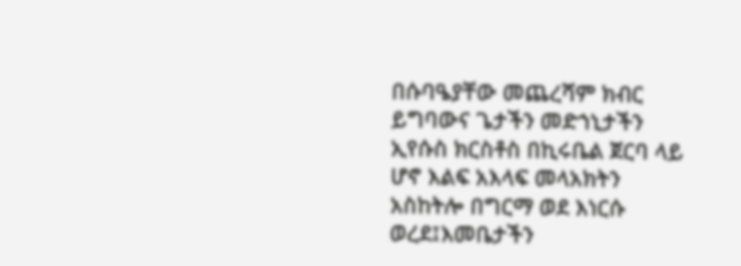በሱባዔያቸው መጨረሻም ክብር ይግባውና ጌታችን መድኀኒታችን ኢየሱስ ክርስቶስ በኪሩቤል ጀርባ ላይ ሆኖ እልፍ አእላፍ መላአክትን አስከትሎ በግርማ ወደ እነርሱ ወረደ፤እመቤታችን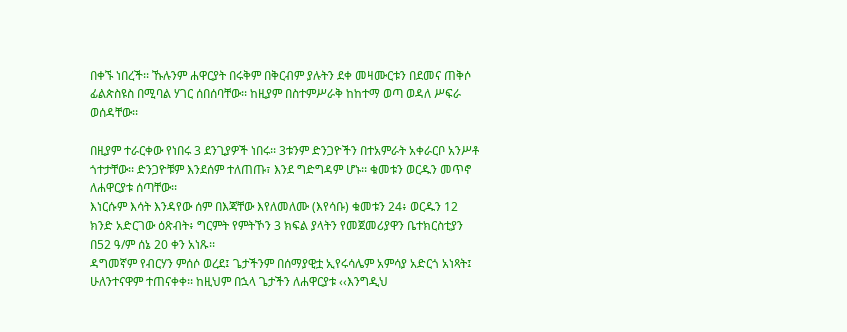በቀኙ ነበረች፡፡ ኹሉንም ሐዋርያት በሩቅም በቅርብም ያሉትን ደቀ መዛሙርቱን በደመና ጠቅሶ ፊልጵስዩስ በሚባል ሃገር ሰበሰባቸው፡፡ ከዚያም በስተምሥራቅ ከከተማ ወጣ ወዳለ ሥፍራ ወሰዳቸው፡፡

በዚያም ተራርቀው የነበሩ 3 ደንጊያዎች ነበሩ፡፡ 3ቱንም ድንጋዮችን በተአምራት አቀራርቦ አንሥቶ ጎተታቸው፡፡ ድንጋዮቹም እንደሰም ተለጠጡ፣ እንደ ግድግዳም ሆኑ፡፡ ቁመቱን ወርዱን መጥኖ ለሐዋርያቱ ሰጣቸው፡፡
እነርሱም እሳት እንዳየው ሰም በእጃቸው እየለመለሙ (እየሳቡ) ቁመቱን 24፥ ወርዱን 12 ክንድ አድርገው ዕጽብት፥ ግርምት የምትኾን 3 ክፍል ያላትን የመጀመሪያዋን ቤተክርስቲያን በ52 ዓ/ም ሰኔ 20 ቀን አነጹ፡፡
ዳግመኛም የብርሃን ምሰሶ ወረደ፤ ጌታችንም በሰማያዊቷ ኢየሩሳሌም አምሳያ አድርጎ አነጻት፤ ሁለንተናዋም ተጠናቀቀ፡፡ ከዚህም በኋላ ጌታችን ለሐዋርያቱ ‹‹እንግዲህ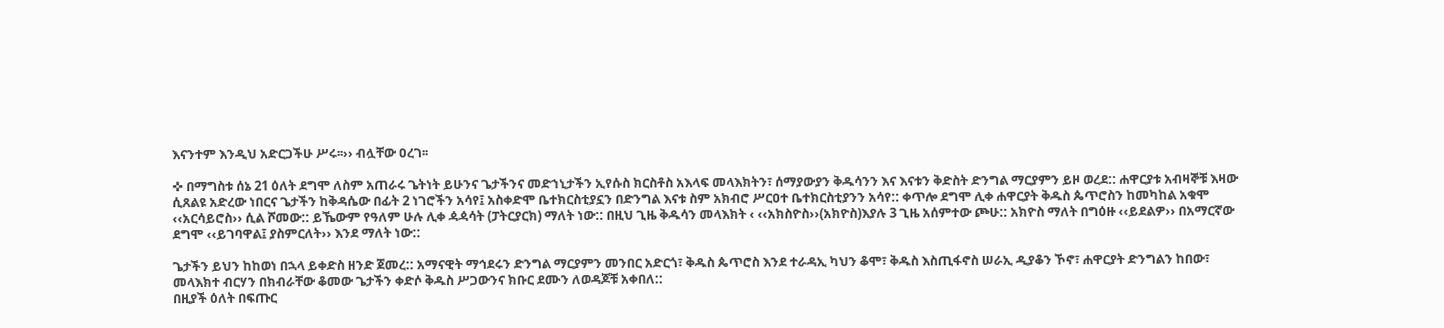እናንተም እንዲህ አድርጋችሁ ሥሩ፡፡›› ብሏቸው ዐረገ፡፡

✜ በማግስቱ ሰኔ 21 ዕለት ደግሞ ለስም አጠራሩ ጌትነት ይሁንና ጌታችንና መድኀኒታችን ኢየሱስ ክርስቶስ አእላፍ መላእክትን፣ ሰማያውያን ቅዱሳንን እና እናቱን ቅድስት ድንግል ማርያምን ይዞ ወረደ:: ሐዋርያቱ አብዛኞቹ እዛው ሲጸልዩ አድረው ነበርና ጌታችን ከቅዳሴው በፊት 2 ነገሮችን አሳየ፤ አስቀድሞ ቤተክርስቲያኗን በድንግል እናቱ ስም አክብሮ ሥርዐተ ቤተክርስቲያንን አሳየ:: ቀጥሎ ደግሞ ሊቀ ሐዋርያት ቅዱስ ጴጥሮስን ከመካከል አቁሞ ‹‹አርሳይሮስ›› ሲል ሾመው:: ይኼውም የዓለም ሁሉ ሊቀ ዻዻሳት (ፓትርያርክ) ማለት ነው:: በዚህ ጊዜ ቅዱሳን መላእክት ‹ ‹‹አክስዮስ››(አክዮስ)እያሉ 3 ጊዜ አሰምተው ጮሁ:: አክዮስ ማለት በግዕዙ ‹‹ይደልዎ›› በአማርኛው ደግሞ ‹‹ይገባዋል፤ ያስምርለት›› እንደ ማለት ነው::

ጌታችን ይህን ከከወነ በኋላ ይቀድስ ዘንድ ጀመረ:: አማናዊት ማኅደሩን ድንግል ማርያምን መንበር አድርጎ፣ ቅዱስ ጴጥሮስ እንደ ተራዳኢ ካህን ቆሞ፣ ቅዱስ እስጢፋኖስ ሠራኢ ዲያቆን ኾኖ፣ ሐዋርያት ድንግልን ከበው፣ መላእክተ ብርሃን በክብራቸው ቆመው ጌታችን ቀድሶ ቅዱስ ሥጋውንና ክቡር ደሙን ለወዳጆቹ አቀበለ::
በዚያች ዕለት በፍጡር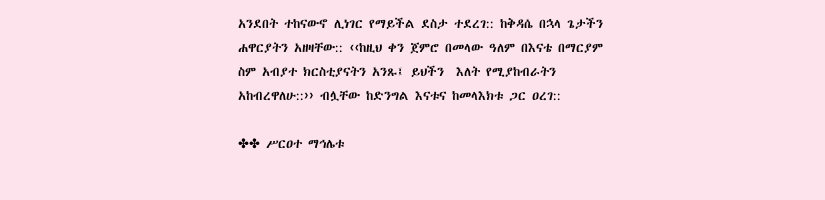አንደበት ተከናውኖ ሊነገር የማይችል ደስታ ተደረገ:: ከቅዳሴ በኋላ ጌታችን ሐዋርያትን አዘዛቸው:: ‹‹ከዚህ ቀን ጀምሮ በመላው ዓለም በእናቴ በማርያም ስም አብያተ ክርስቲያናትን አንጹ፤ ይህችን  እለት የሚያከብራትን አከብረዋለሁ::›› ብሏቸው ከድንግል እናቱና ከመላእክቱ ጋር ዐረገ::

✤✤ ሥርዐተ ማኅሌቱ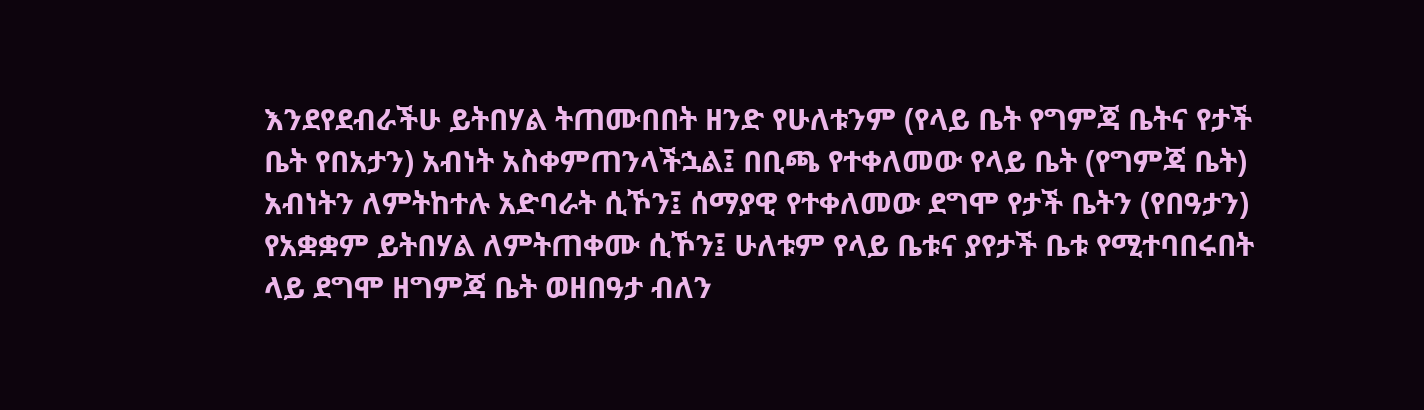እንደየደብራችሁ ይትበሃል ትጠሙበበት ዘንድ የሁለቱንም (የላይ ቤት የግምጃ ቤትና የታች ቤት የበአታን) አብነት አስቀምጠንላችኋል፤ በቢጫ የተቀለመው የላይ ቤት (የግምጃ ቤት) አብነትን ለምትከተሉ አድባራት ሲኾን፤ ሰማያዊ የተቀለመው ደግሞ የታች ቤትን (የበዓታን) የአቋቋም ይትበሃል ለምትጠቀሙ ሲኾን፤ ሁለቱም የላይ ቤቱና ያየታች ቤቱ የሚተባበሩበት ላይ ደግሞ ዘግምጃ ቤት ወዘበዓታ ብለን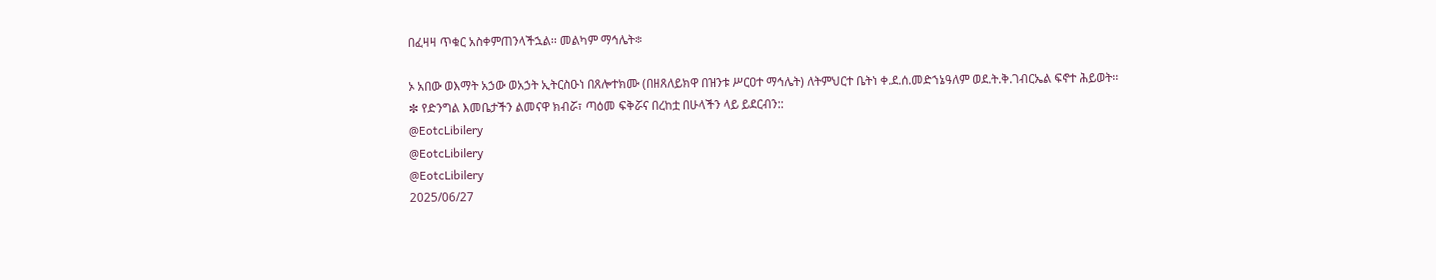በፈዛዛ ጥቁር አስቀምጠንላችኋል፡፡ መልካም ማኅሌት፨

ኦ አበው ወእማት አኃው ወአኃት ኢትርስዑነ በጸሎተክሙ (በዘጸለይክዋ በዝንቱ ሥርዐተ ማኅሌት) ለትምህርተ ቤትነ ቀ.ደ.ሰ.መድኀኔዓለም ወደ.ት.ቅ.ገብርኤል ፍኖተ ሕይወት፡፡
✼ የድንግል እመቤታችን ልመናዋ ክብሯ፣ ጣዕመ ፍቅሯና በረከቷ በሁላችን ላይ ይደርብን::
@EotcLibilery
@EotcLibilery
@EotcLibilery
2025/06/27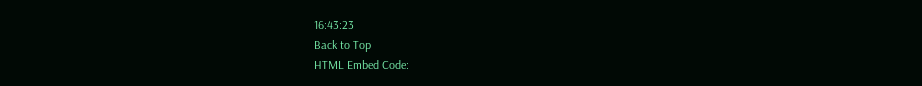16:43:23
Back to Top
HTML Embed Code: